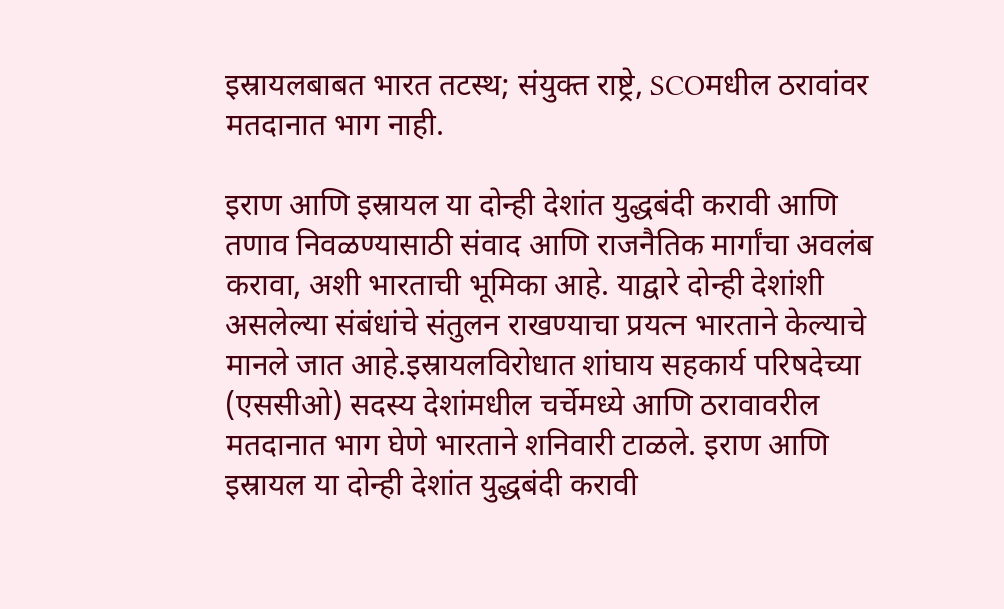इस्रायलबाबत भारत तटस्थ; संयुक्त राष्ट्रे, SCOमधील ठरावांवर मतदानात भाग नाही.

इराण आणि इस्रायल या दोन्ही देशांत युद्धबंदी करावी आणि तणाव निवळण्यासाठी संवाद आणि राजनैतिक मार्गांचा अवलंब करावा, अशी भारताची भूमिका आहे. याद्वारे दोन्ही देशांशी असलेल्या संबंधांचे संतुलन राखण्याचा प्रयत्न भारताने केल्याचे मानले जात आहे.इस्रायलविरोधात शांघाय सहकार्य परिषदेच्या (एससीओ) सदस्य देशांमधील चर्चेमध्ये आणि ठरावावरील मतदानात भाग घेणे भारताने शनिवारी टाळले. इराण आणि इस्रायल या दोन्ही देशांत युद्धबंदी करावी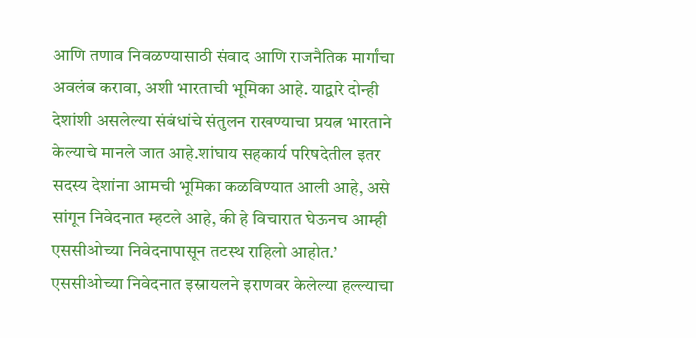आणि तणाव निवळण्यासाठी संवाद आणि राजनैतिक मार्गांचा अवलंब करावा, अशी भारताची भूमिका आहे. याद्वारे दोन्ही देशांशी असलेल्या संबंधांचे संतुलन राखण्याचा प्रयत्न भारताने केल्याचे मानले जात आहे.शांघाय सहकार्य परिषदेतील इतर सदस्य देशांना आमची भूमिका कळविण्यात आली आहे, असे सांगून निवेदनात म्हटले आहे, की हे विचारात घेऊनच आम्ही एससीओच्या निवेदनापासून तटस्थ राहिलो आहोत.’ एससीओच्या निवेदनात इस्रायलने इराणवर केलेल्या हल्ल्याचा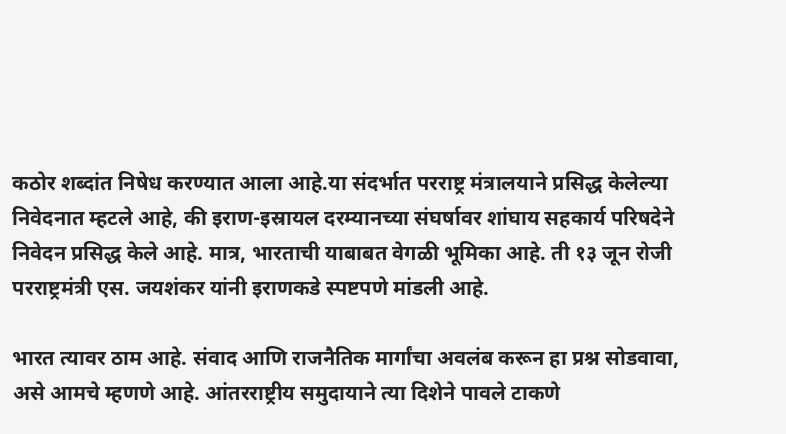कठोर शब्दांत निषेध करण्यात आला आहे.या संदर्भात परराष्ट्र मंत्रालयाने प्रसिद्ध केलेल्या निवेदनात म्हटले आहे, की इराण-इस्रायल दरम्यानच्या संघर्षावर शांघाय सहकार्य परिषदेने निवेदन प्रसिद्ध केले आहे. मात्र, भारताची याबाबत वेगळी भूमिका आहे. ती १३ जून रोजी परराष्ट्रमंत्री एस. जयशंकर यांनी इराणकडे स्पष्टपणे मांडली आहे.

भारत त्यावर ठाम आहे. संवाद आणि राजनैतिक मार्गांचा अवलंब करून हा प्रश्न सोडवावा, असे आमचे म्हणणे आहे. आंतरराष्ट्रीय समुदायाने त्या दिशेने पावले टाकणे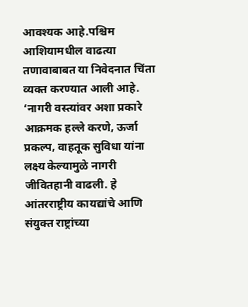आवश्यक आहे.पश्चिम आशियामधील वाढत्या तणावाबाबत या निवेदनात चिंता व्यक्त करण्यात आली आहे. ‘नागरी वस्त्यांवर अशा प्रकारे आक्रमक हल्ले करणे, ऊर्जा प्रकल्प, वाहतूक सुविधा यांना लक्ष्य केल्यामुळे नागरी जीवितहानी वाढली. हे आंतरराष्ट्रीय कायद्यांचे आणि संयुक्त राष्ट्रांच्या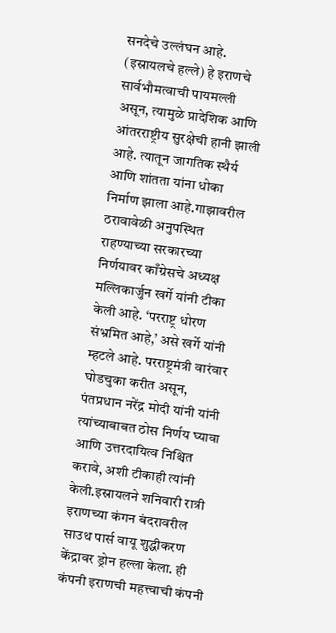सनदेचे उल्लंघन आहे. (इस्रायलचे हल्ले) हे इराणचे सार्वभौमत्वाची पायमल्ली असून, त्यामुळे प्रादेशिक आणि आंतरराष्ट्रीय सुरक्षेची हानी झाली आहे. त्यातून जागतिक स्थैर्य आणि शांतता यांना धोका निर्माण झाला आहे.गाझावरील ठरावावेळी अनुपस्थित राहण्याच्या सरकारच्या निर्णयावर काँग्रेसचे अध्यक्ष मल्लिकार्जुन खर्गे यांनी टीका केली आहे. ‘परराष्ट्र धोरण संभ्रमित आहे,’ असे खर्गे यांनी म्हटले आहे. परराष्ट्रमंत्री वारंवार घोडचुका करीत असून, पंतप्रधान नरेंद्र मोदी यांनी यांनी त्यांच्याबाबत ठोस निर्णय घ्यावा आणि उत्तरदायित्व निश्चित करावे, अशी टीकाही त्यांनी केली.इस्रायलने शनिवारी रात्री इराणच्या कंगन बंदरावरील साउथ पार्स वायू शुद्धीकरण केंद्रावर ड्रोन हल्ला केला. ही कंपनी इराणची महत्त्वाची कंपनी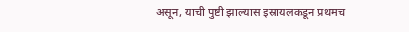असून, याची पुष्टी झाल्यास इस्रायलकडून प्रथमच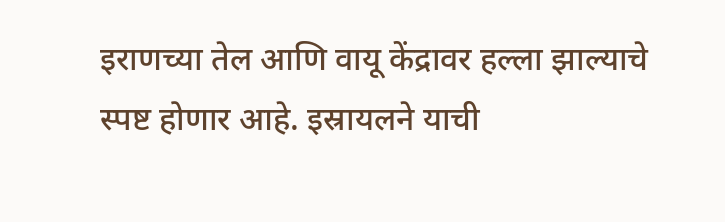इराणच्या तेल आणि वायू केंद्रावर हल्ला झाल्याचे स्पष्ट होणार आहे. इस्रायलने याची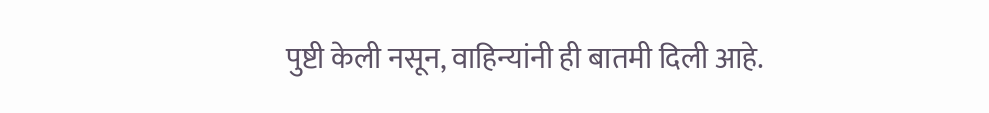पुष्टी केली नसून, वाहिन्यांनी ही बातमी दिली आहे.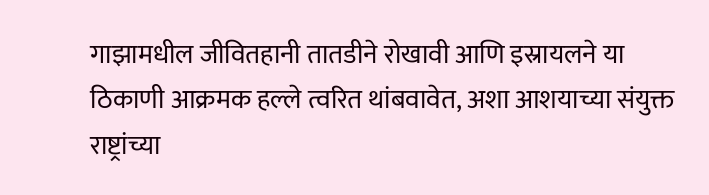गाझामधील जीवितहानी तातडीने रोखावी आणि इस्रायलने या ठिकाणी आक्रमक हल्ले त्वरित थांबवावेत, अशा आशयाच्या संयुक्त राष्ट्रांच्या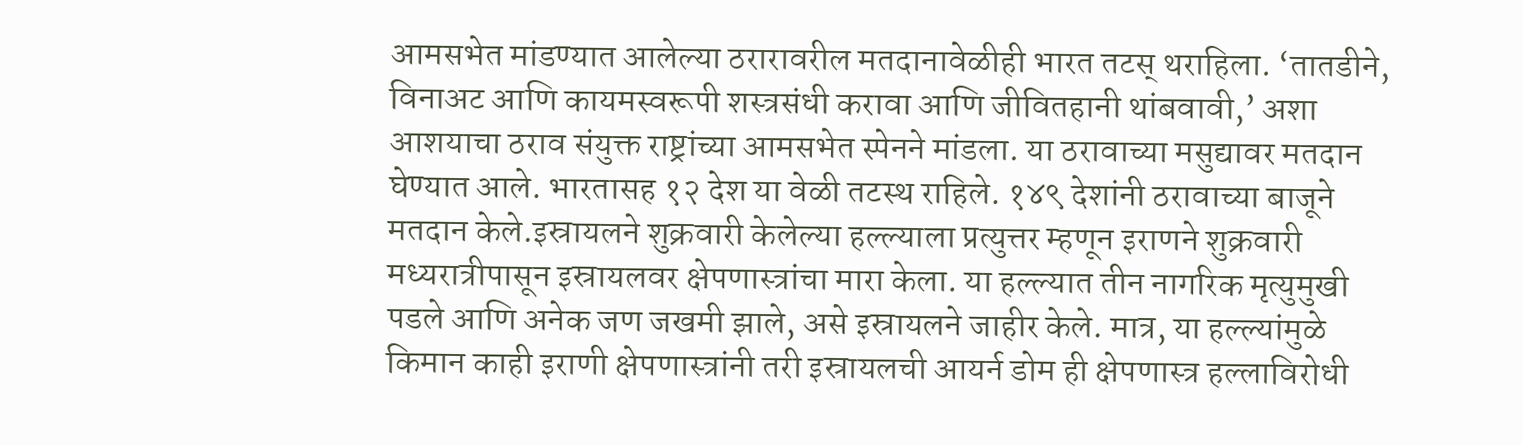आमसभेत मांडण्यात आलेल्या ठरारावरील मतदानावेळीही भारत तटस् थराहिला. ‘तातडीने, विनाअट आणि कायमस्वरूपी शस्त्रसंधी करावा आणि जीवितहानी थांबवावी,’ अशा आशयाचा ठराव संयुक्त राष्ट्रांच्या आमसभेत स्पेनने मांडला. या ठरावाच्या मसुद्यावर मतदान घेण्यात आले. भारतासह १२ देश या वेळी तटस्थ राहिले. १४९ देशांनी ठरावाच्या बाजूने मतदान केले.इस्रायलने शुक्रवारी केलेल्या हल्ल्याला प्रत्युत्तर म्हणून इराणने शुक्रवारी मध्यरात्रीपासून इस्रायलवर क्षेपणास्त्रांचा मारा केला. या हल्ल्यात तीन नागरिक मृत्युमुखी पडले आणि अनेक जण जखमी झाले, असे इस्रायलने जाहीर केले. मात्र, या हल्ल्यांमुळे किमान काही इराणी क्षेपणास्त्रांनी तरी इस्रायलची आयर्न डोम ही क्षेपणास्त्र हल्लाविरोधी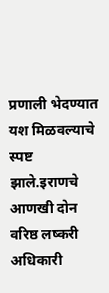प्रणाली भेदण्यात यश मिळवल्याचे स्पष्ट झाले.इराणचे आणखी दोन वरिष्ठ लष्करी अधिकारी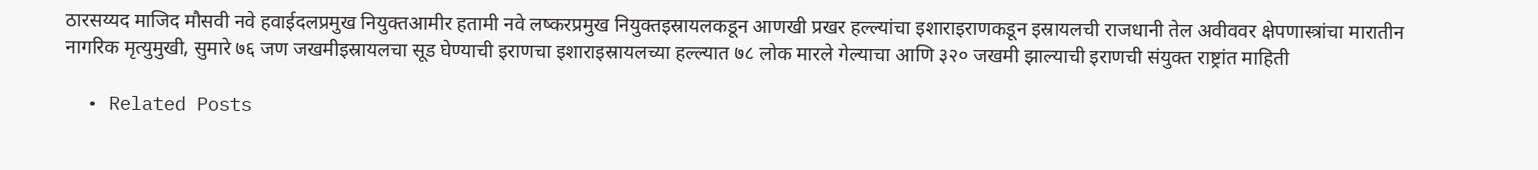ठारसय्यद माजिद मौसवी नवे हवाईदलप्रमुख नियुक्तआमीर हतामी नवे लष्करप्रमुख नियुक्तइस्रायलकडून आणखी प्रखर हल्ल्यांचा इशाराइराणकडून इस्रायलची राजधानी तेल अवीववर क्षेपणास्त्रांचा मारातीन नागरिक मृत्युमुखी, सुमारे ७६ जण जखमीइस्रायलचा सूड घेण्याची इराणचा इशाराइस्रायलच्या हल्ल्यात ७८ लोक मारले गेल्याचा आणि ३२० जखमी झाल्याची इराणची संयुक्त राष्ट्रांत माहिती

  • Related Posts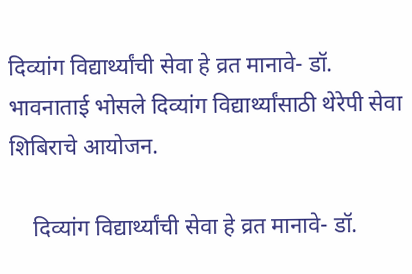दिव्यांग विद्यार्थ्यांची सेवा हे व्रत मानावे- डॉ. भावनाताई भोसले दिव्यांग विद्यार्थ्यांसाठी थेरेपी सेवा शिबिराचे आयोजन.

    दिव्यांग विद्यार्थ्यांची सेवा हे व्रत मानावे- डॉ.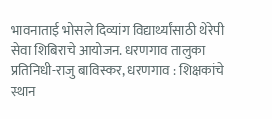भावनाताई भोसले दिव्यांग विद्यार्थ्यांसाठी थेरेपी सेवा शिबिराचे आयोजन. धरणगाव तालुका प्रतिनिधी-राजु बाविस्कर, धरणगाव : शिक्षकांचे स्थान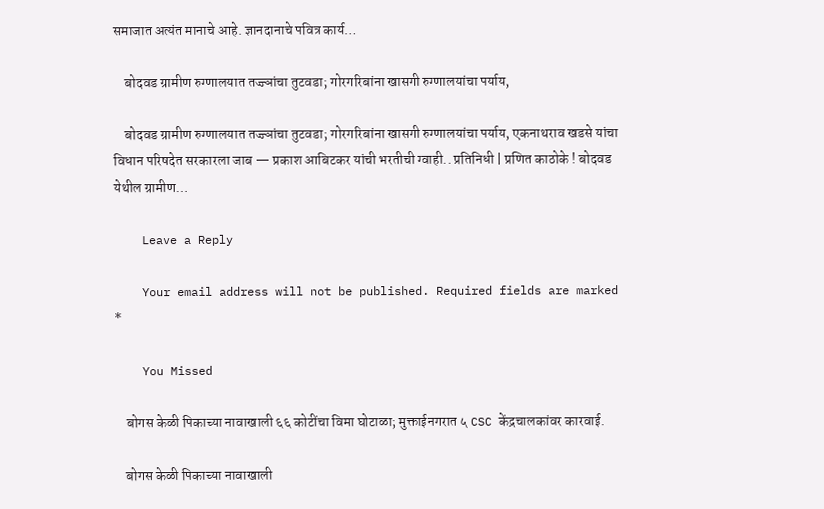समाजात अत्यंत मानाचे आहे. ज्ञानदानाचे पवित्र कार्य…

    बोदवड ग्रामीण रुग्णालयात तज्ज्ञांचा तुटवडा; गोरगरिबांना खासगी रुग्णालयांचा पर्याय,

    बोदवड ग्रामीण रुग्णालयात तज्ज्ञांचा तुटवडा; गोरगरिबांना खासगी रुग्णालयांचा पर्याय, एकनाथराव खडसे यांचा विधान परिषदेत सरकारला जाब — प्रकाश आबिटकर यांची भरतीची ग्वाही.. प्रतिनिधी | प्रणित काठोके ! बोदवड येथील ग्रामीण…

    Leave a Reply

    Your email address will not be published. Required fields are marked *

    You Missed

    बोगस केळी पिकाच्या नावाखाली ६६ कोटींचा विमा घोटाळा; मुक्ताईनगरात ५ CSC केंद्रचालकांवर कारवाई.

    बोगस केळी पिकाच्या नावाखाली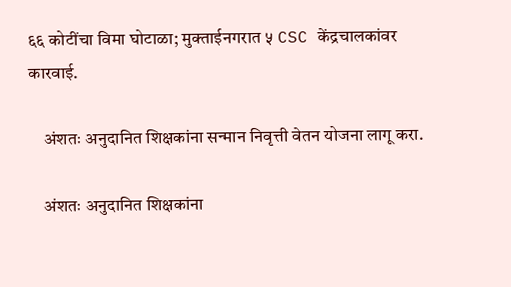६६ कोटींचा विमा घोटाळा; मुक्ताईनगरात ५ CSC केंद्रचालकांवर कारवाई.

    अंशतः अनुदानित शिक्षकांना सन्मान निवृत्ती वेतन योजना लागू करा.

    अंशतः अनुदानित शिक्षकांना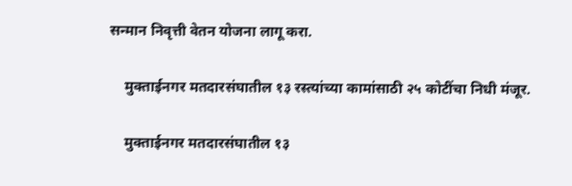सन्मान निवृत्ती वेतन योजना लागू करा.

    मुक्ताईनगर मतदारसंघातील १३ रस्त्यांच्या कामांसाठी २५ कोटींचा निधी मंजूर.

    मुक्ताईनगर मतदारसंघातील १३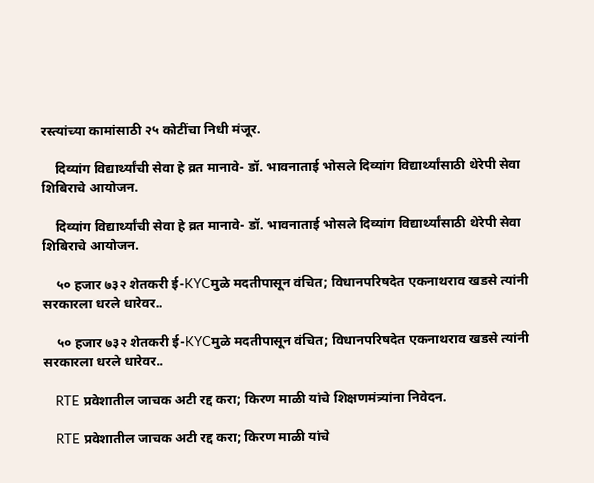रस्त्यांच्या कामांसाठी २५ कोटींचा निधी मंजूर.

    दिव्यांग विद्यार्थ्यांची सेवा हे व्रत मानावे- डॉ. भावनाताई भोसले दिव्यांग विद्यार्थ्यांसाठी थेरेपी सेवा शिबिराचे आयोजन.

    दिव्यांग विद्यार्थ्यांची सेवा हे व्रत मानावे- डॉ. भावनाताई भोसले दिव्यांग विद्यार्थ्यांसाठी थेरेपी सेवा शिबिराचे आयोजन.

    ५० हजार ७३२ शेतकरी ई-KYCमुळे मदतीपासून वंचित; विधानपरिषदेत एकनाथराव खडसे त्यांनी सरकारला धरले धारेवर..

    ५० हजार ७३२ शेतकरी ई-KYCमुळे मदतीपासून वंचित; विधानपरिषदेत एकनाथराव खडसे त्यांनी सरकारला धरले धारेवर..

    RTE प्रवेशातील जाचक अटी रद्द करा; किरण माळी यांचे शिक्षणमंत्र्यांना निवेदन.

    RTE प्रवेशातील जाचक अटी रद्द करा; किरण माळी यांचे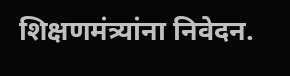शिक्षणमंत्र्यांना निवेदन.